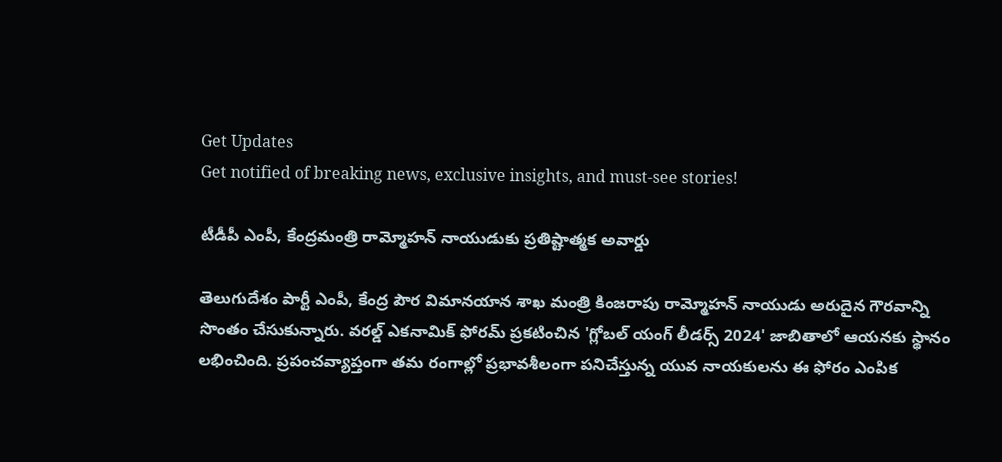Get Updates
Get notified of breaking news, exclusive insights, and must-see stories!

టీడీపీ ఎంపీ, కేంద్రమంత్రి రామ్మోహన్ నాయుడుకు ప్రతిష్టాత్మక అవార్డు

తెలుగుదేశం పార్టీ ఎంపీ, కేంద్ర పౌర విమానయాన శాఖ మంత్రి కింజరాపు రామ్మోహన్ నాయుడు అరుదైన గౌరవాన్ని సొంతం చేసుకున్నారు. వరల్డ్ ఎకనామిక్ ఫోరమ్ ప్రకటించిన 'గ్లోబల్ యంగ్ లీడర్స్ 2024' జాబితాలో ఆయనకు స్థానం లభించింది. ప్రపంచవ్యాప్తంగా తమ రంగాల్లో ప్రభావశీలంగా పనిచేస్తున్న యువ నాయకులను ఈ ఫోరం ఎంపిక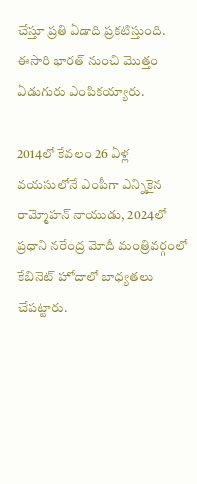చేస్తూ ప్రతి ఏడాది ప్రకటిస్తుంది. ఈసారి భారత్ నుంచి మొత్తం ఏడుగురు ఎంపికయ్యారు.

2014లో కేవలం 26 ఏళ్ల వయసులోనే ఎంపీగా ఎన్నికైన రామ్మోహన్ నాయుడు, 2024లో ప్రధాని నరేంద్ర మోదీ మంత్రివర్గంలో కేబినెట్ హోదాలో బాధ్యతలు చేపట్టారు.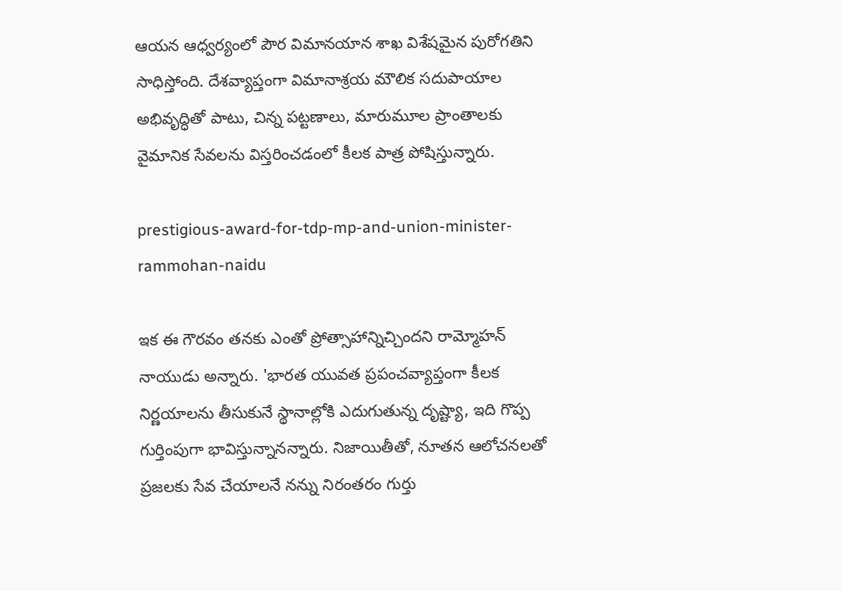ఆయన ఆధ్వర్యంలో పౌర విమానయాన శాఖ విశేషమైన పురోగతిని సాధిస్తోంది. దేశవ్యాప్తంగా విమానాశ్రయ మౌలిక సదుపాయాల అభివృద్ధితో పాటు, చిన్న పట్టణాలు, మారుమూల ప్రాంతాలకు వైమానిక సేవలను విస్తరించడంలో కీలక పాత్ర పోషిస్తున్నారు.

prestigious-award-for-tdp-mp-and-union-minister-rammohan-naidu

ఇక ఈ గౌరవం తనకు ఎంతో ప్రోత్సాహాన్నిచ్చిందని రామ్మోహన్ నాయుడు అన్నారు. 'భారత యువత ప్రపంచవ్యాప్తంగా కీలక నిర్ణయాలను తీసుకునే స్థానాల్లోకి ఎదుగుతున్న దృష్ట్యా, ఇది గొప్ప గుర్తింపుగా భావిస్తున్నానన్నారు. నిజాయితీతో, నూతన ఆలోచనలతో ప్రజలకు సేవ చేయాలనే నన్ను నిరంతరం గుర్తు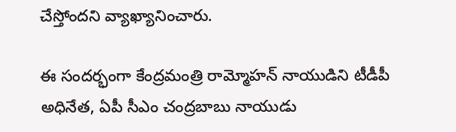చేస్తోందని వ్యాఖ్యానించారు.

ఈ సందర్భంగా కేంద్రమంత్రి రామ్మోహన్ నాయుడిని టీడీపీ అధినేత, ఏపీ సీఎం చంద్రబాబు నాయుడు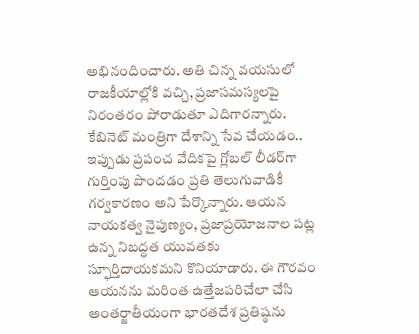అభినందించారు. అతి చిన్న వయసులో రాజకీయాల్లోకి వచ్చి, ప్రజాసమస్యలపై నిరంతరం పోరాడుతూ ఎదిగారన్నారు. కేబినెట్ మంత్రిగా దేశాన్ని సేవ చేయడం.. ఇప్పుడు ప్రపంచ వేదికపై గ్లోబల్ లీడర్‌గా గుర్తింపు పొందడం ప్రతి తెలుగువాడికీ గర్వకారణం అని పేర్కొన్నారు. ఆయన నాయకత్వ నైపుణ్యం, ప్రజాప్రయోజనాల పట్ల ఉన్న నిబద్ధత యువతకు స్ఫూర్తిదాయకమని కొనియాడారు. ఈ గౌరవం ఆయనను మరింత ఉత్తేజపరిచేలా చేసి అంతర్జాతీయంగా భారతదేశ ప్రతిష్ఠను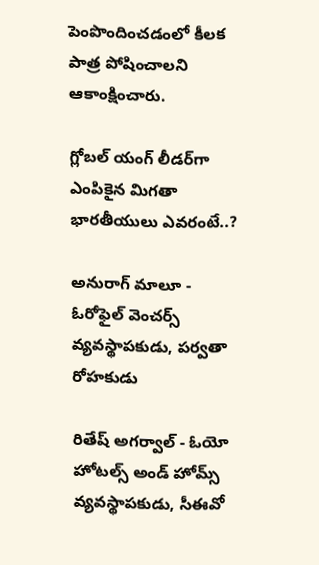పెంపొందించడంలో కీలక పాత్ర పోషించాలని ఆకాంక్షించారు.

గ్లోబల్ యంగ్ లీడర్‌గా ఎంపికైన మిగతా భారతీయులు ఎవరంటే..?

అనురాగ్ మాలూ - ఓరోఫైల్ వెంచర్స్ వ్యవస్థాపకుడు, పర్వతా రోహకుడు

రితేష్ అగర్వాల్ - ఓయో హోటల్స్ అండ్ హోమ్స్ వ్యవస్థాపకుడు, సీఈవో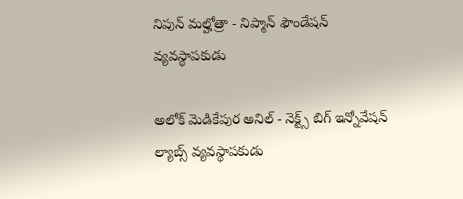నిపున్ మల్హోత్రా - నిప్మాన్ ఫౌండేషన్ వ్యవస్థాపకుడు

అలోక్ మెడికేపుర అనిల్ - నెక్ట్స్ బిగ్ ఇన్నోవేషన్ ల్యాబ్స్ వ్యవస్థాపకుడు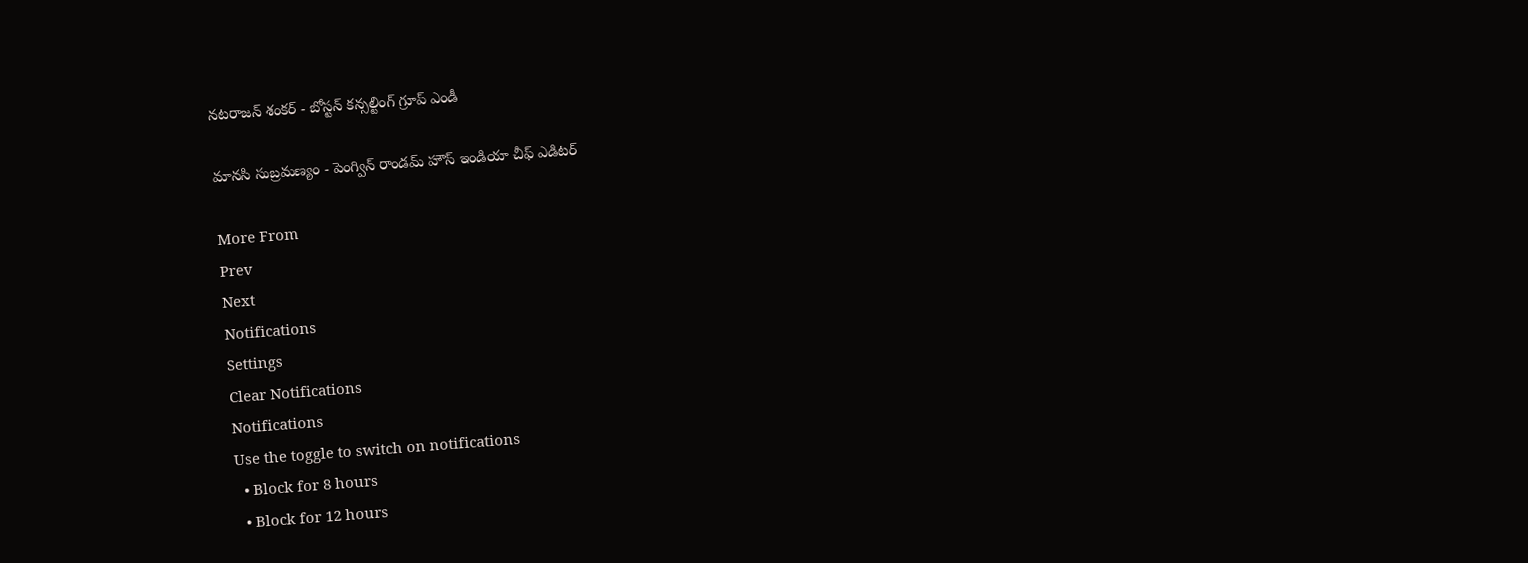నటరాజన్ శంకర్ - బోస్టన్ కన్సల్టింగ్ గ్రూప్ ఎండీ

మానసి సుబ్రమణ్యం - పెంగ్విన్ రాండమ్ హౌస్ ఇండియా చీఫ్ ఎడిటర్

More From
Prev
Next
Notifications
Settings
Clear Notifications
Notifications
Use the toggle to switch on notifications
  • Block for 8 hours
  • Block for 12 hours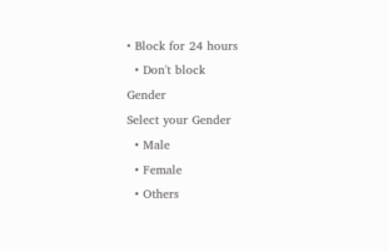• Block for 24 hours
  • Don't block
Gender
Select your Gender
  • Male
  • Female
  • Others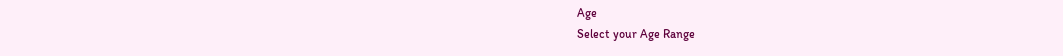Age
Select your Age Range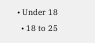• Under 18
  • 18 to 25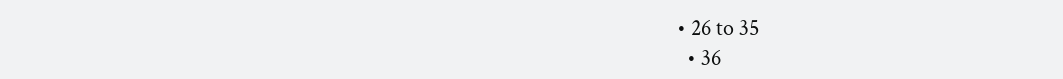• 26 to 35
  • 36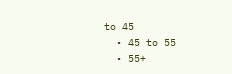to 45
  • 45 to 55
  • 55+